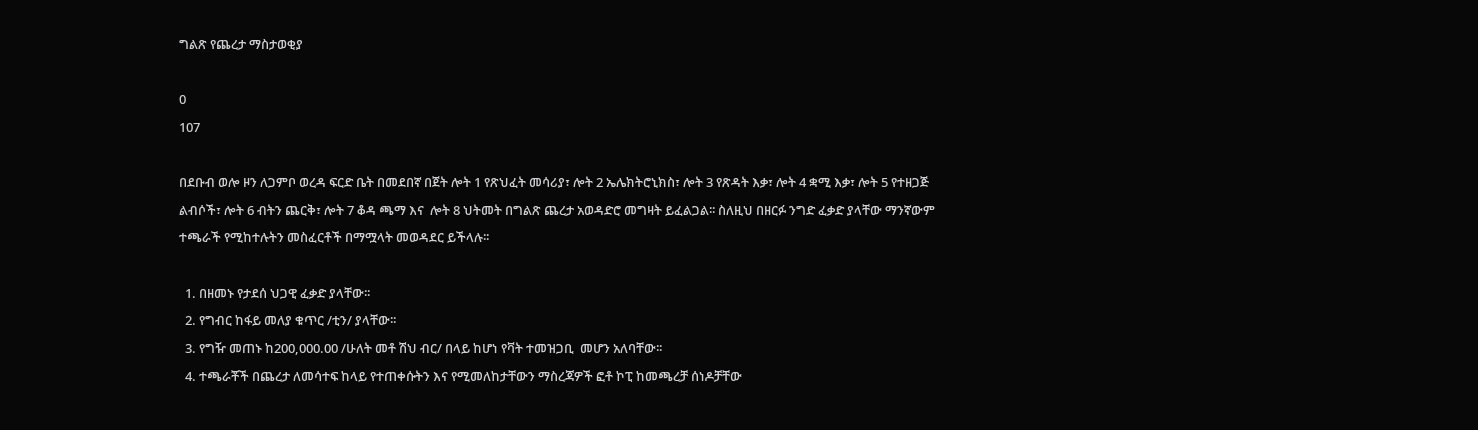ግልጽ የጨረታ ማስታወቂያ

0
107

በደቡብ ወሎ ዞን ለጋምቦ ወረዳ ፍርድ ቤት በመደበኛ በጀት ሎት 1 የጽህፈት መሳሪያ፣ ሎት 2 ኤሌክትሮኒክስ፣ ሎት 3 የጽዳት እቃ፣ ሎት 4 ቋሚ እቃ፣ ሎት 5 የተዘጋጅ ልብሶች፣ ሎት 6 ብትን ጨርቅ፣ ሎት 7 ቆዳ ጫማ እና  ሎት 8 ህትመት በግልጽ ጨረታ አወዳድሮ መግዛት ይፈልጋል፡፡ ስለዚህ በዘርፉ ንግድ ፈቃድ ያላቸው ማንኛውም ተጫራች የሚከተሉትን መስፈርቶች በማሟላት መወዳደር ይችላሉ፡፡

  1. በዘመኑ የታደሰ ህጋዊ ፈቃድ ያላቸው፡፡
  2. የግብር ከፋይ መለያ ቁጥር /ቲን/ ያላቸው፡፡
  3. የግዥ መጠኑ ከ200,000.00 /ሁለት መቶ ሽህ ብር/ በላይ ከሆነ የቫት ተመዝጋቢ  መሆን አለባቸው፡፡
  4. ተጫራቾች በጨረታ ለመሳተፍ ከላይ የተጠቀሱትን እና የሚመለከታቸውን ማስረጃዎች ፎቶ ኮፒ ከመጫረቻ ሰነዶቻቸው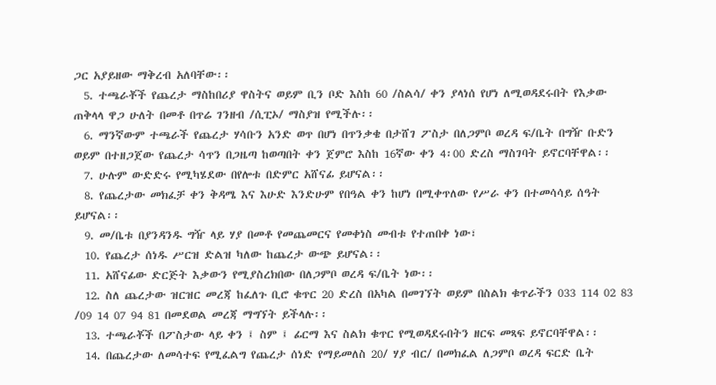ጋር አያይዘው ማቅረብ አለባቸው፡፡
  5. ተጫራቾች የጨረታ ማስከበሪያ ዋስትና ወይም ቢን ቦድ እስከ 60 /ስልሳ/ ቀን ያላነሰ የሆነ ለሚወዳደሩበት የእቃው ጠቅላላ ዋጋ ሁለት በመቶ በጥሬ ገንዘብ /ሲፒኦ/ ማስያዝ የሚችሉ፡፡
  6. ማንኛውም ተጫራች የጨረታ ሃሳቡን አንድ ወጥ በሆነ በጥንቃቄ በታሸገ ፖስታ በለጋምቦ ወረዳ ፍ/ቤት በግዥ ቡድን ወይም በተዘጋጀው የጨረታ ሳጥን በጋዜጣ ከወጣበት ቀን ጀምሮ እስከ 16ኛው ቀን 4፡00 ድረስ ማስገባት ይኖርባቸዋል፡፡
  7. ሁሉም ውድድሩ የሚካሄደው በየሎቱ በድምር አሸናፊ ይሆናል፡፡
  8. የጨረታው መክፈቻ ቀን ቅዳሜ እና እሁድ እንድሁም የበዓል ቀን ከሆነ በሚቀጥለው የሥራ ቀን በተመሳሳይ ሰዓት ይሆናል፡፡
  9. መ/ቤቱ በያንዳንዱ ግዥ ላይ ሃያ በመቶ የመጨመርና የመቀነስ መብቱ የተጠበቀ ነው፣
  10. የጨረታ ሰነዱ ሥርዝ ድልዝ ካለው ከጨረታ ውጭ ይሆናል፡፡
  11. አሸናፊው ድርጅት እቃውን የሚያስረክበው በለጋምቦ ወረዳ ፍ/ቤት ነው፡፡
  12. ስለ ጨረታው ዝርዝር መረጃ ከፈለጉ ቢሮ ቁጥር 20 ድረስ በአካል በመገኘት ወይም በስልክ ቁጥራችን 033 114 02 83 /09 14 07 94 81 በመደወል መረጃ ማግኘት ይችላሉ፡፡
  13. ተጫራቾች በፖስታው ላይ ቀን ፤ ስም ፤ ፊርማ እና ስልክ ቁጥር የሚወዳደሩበትን ዘርፍ መጻፍ ይኖርባቸዋል፡፡
  14. በጨረታው ለመሳተፍ የሚፈልግ የጨረታ ሰነድ የማይመለስ 20/ ሃያ ብር/ በመክፈል ለጋምቦ ወረዳ ፍርድ ቤት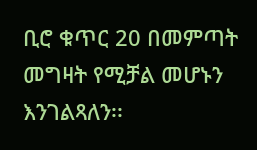ቢሮ ቁጥር 20 በመምጣት መግዛት የሚቻል መሆኑን እንገልጻለን፡፡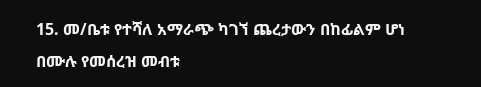15. መ/ቤቱ የተሻለ አማራጭ ካገኘ ጨረታውን በከፊልም ሆነ በሙሉ የመሰረዝ መብቱ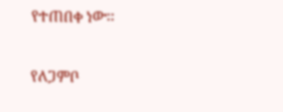የተጠበቀ ነው፡፡

የለጋምቦ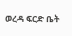ወረዳ ፍርድ ቤት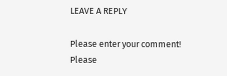LEAVE A REPLY

Please enter your comment!
Please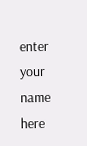enter your name here